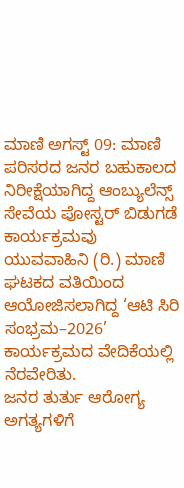ಮಾಣಿ ಅಗಸ್ಟ್ 09: ಮಾಣಿ ಪರಿಸರದ ಜನರ ಬಹುಕಾಲದ ನಿರೀಕ್ಷೆಯಾಗಿದ್ದ ಆಂಬ್ಯುಲೆನ್ಸ್ ಸೇವೆಯ ಪೋಸ್ಟರ್ ಬಿಡುಗಡೆ ಕಾರ್ಯಕ್ರಮವು ಯುವವಾಹಿನಿ (ರಿ.) ಮಾಣಿ ಘಟಕದ ವತಿಯಿಂದ ಆಯೋಜಿಸಲಾಗಿದ್ದ ‘ಆಟಿ ಸಿರಿ ಸಂಭ್ರಮ–2026’ ಕಾರ್ಯಕ್ರಮದ ವೇದಿಕೆಯಲ್ಲಿ ನೆರವೇರಿತು.
ಜನರ ತುರ್ತು ಆರೋಗ್ಯ ಅಗತ್ಯಗಳಿಗೆ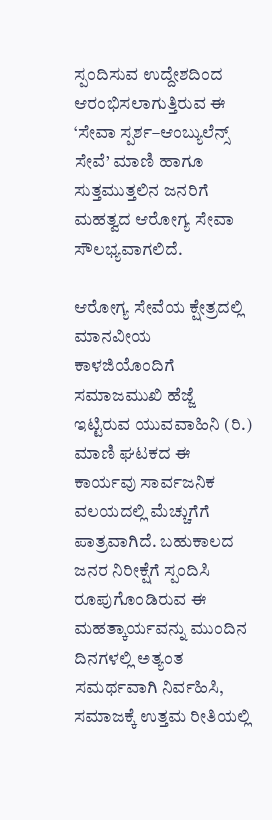ಸ್ಪಂದಿಸುವ ಉದ್ದೇಶದಿಂದ ಆರಂಭಿಸಲಾಗುತ್ತಿರುವ ಈ ‘ಸೇವಾ ಸ್ಪರ್ಶ–ಆಂಬ್ಯುಲೆನ್ಸ್ ಸೇವೆ’ ಮಾಣಿ ಹಾಗೂ ಸುತ್ತಮುತ್ತಲಿನ ಜನರಿಗೆ ಮಹತ್ವದ ಆರೋಗ್ಯ ಸೇವಾ ಸೌಲಭ್ಯವಾಗಲಿದೆ.

ಆರೋಗ್ಯ ಸೇವೆಯ ಕ್ಷೇತ್ರದಲ್ಲಿ ಮಾನವೀಯ ಕಾಳಜಿಯೊಂದಿಗೆ ಸಮಾಜಮುಖಿ ಹೆಜ್ಜೆ ಇಟ್ಟಿರುವ ಯುವವಾಹಿನಿ (ರಿ.) ಮಾಣಿ ಘಟಕದ ಈ ಕಾರ್ಯವು ಸಾರ್ವಜನಿಕ ವಲಯದಲ್ಲಿ ಮೆಚ್ಚುಗೆಗೆ ಪಾತ್ರವಾಗಿದೆ. ಬಹುಕಾಲದ ಜನರ ನಿರೀಕ್ಷೆಗೆ ಸ್ಪಂದಿಸಿ ರೂಪುಗೊಂಡಿರುವ ಈ ಮಹತ್ಕಾರ್ಯವನ್ನು ಮುಂದಿನ ದಿನಗಳಲ್ಲಿ ಅತ್ಯಂತ ಸಮರ್ಥವಾಗಿ ನಿರ್ವಹಿಸಿ, ಸಮಾಜಕ್ಕೆ ಉತ್ತಮ ರೀತಿಯಲ್ಲಿ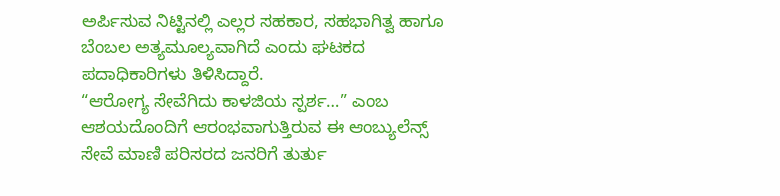ಅರ್ಪಿಸುವ ನಿಟ್ಟಿನಲ್ಲಿ ಎಲ್ಲರ ಸಹಕಾರ, ಸಹಭಾಗಿತ್ವ ಹಾಗೂ ಬೆಂಬಲ ಅತ್ಯಮೂಲ್ಯವಾಗಿದೆ ಎಂದು ಘಟಕದ ಪದಾಧಿಕಾರಿಗಳು ತಿಳಿಸಿದ್ದಾರೆ.
“ಆರೋಗ್ಯ ಸೇವೆಗಿದು ಕಾಳಜಿಯ ಸ್ಪರ್ಶ…” ಎಂಬ ಆಶಯದೊಂದಿಗೆ ಆರಂಭವಾಗುತ್ತಿರುವ ಈ ಆಂಬ್ಯುಲೆನ್ಸ್ ಸೇವೆ ಮಾಣಿ ಪರಿಸರದ ಜನರಿಗೆ ತುರ್ತು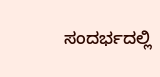ಸಂದರ್ಭದಲ್ಲಿ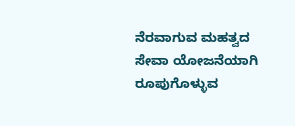ನೆರವಾಗುವ ಮಹತ್ವದ ಸೇವಾ ಯೋಜನೆಯಾಗಿ ರೂಪುಗೊಳ್ಳುವ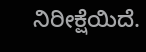ನಿರೀಕ್ಷೆಯಿದೆ.